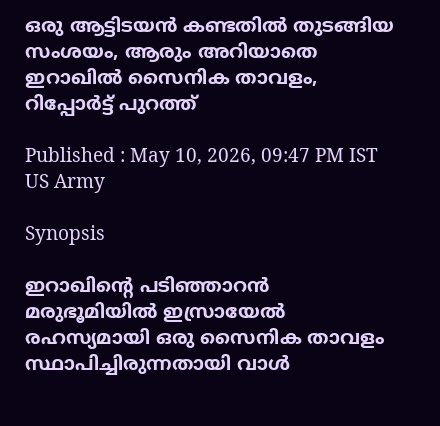ഒരു ആട്ടിടയൻ കണ്ടതിൽ തുടങ്ങിയ സംശയം, ആരും അറിയാതെ ഇറാഖിൽ സൈനിക താവളം, റിപ്പോര്‍ട്ട് പുറത്ത്

Published : May 10, 2026, 09:47 PM IST
US Army

Synopsis

ഇറാഖിന്റെ പടിഞ്ഞാറൻ മരുഭൂമിയിൽ ഇസ്രായേൽ രഹസ്യമായി ഒരു സൈനിക താവളം സ്ഥാപിച്ചിരുന്നതായി വാൾ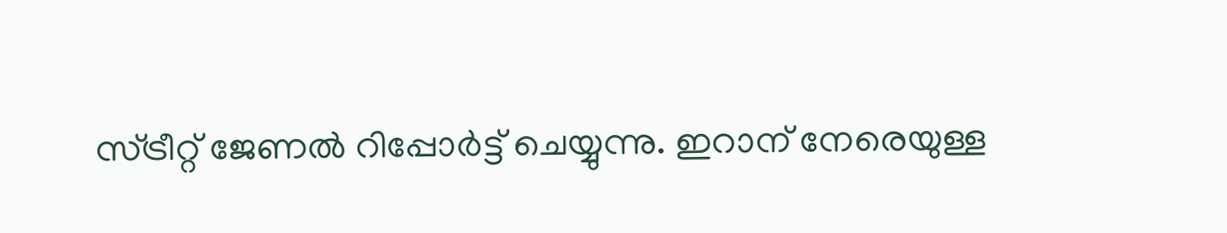സ്ട്രീറ്റ് ജേണൽ റിപ്പോർട്ട് ചെയ്യുന്നു. ഇറാന് നേരെയുള്ള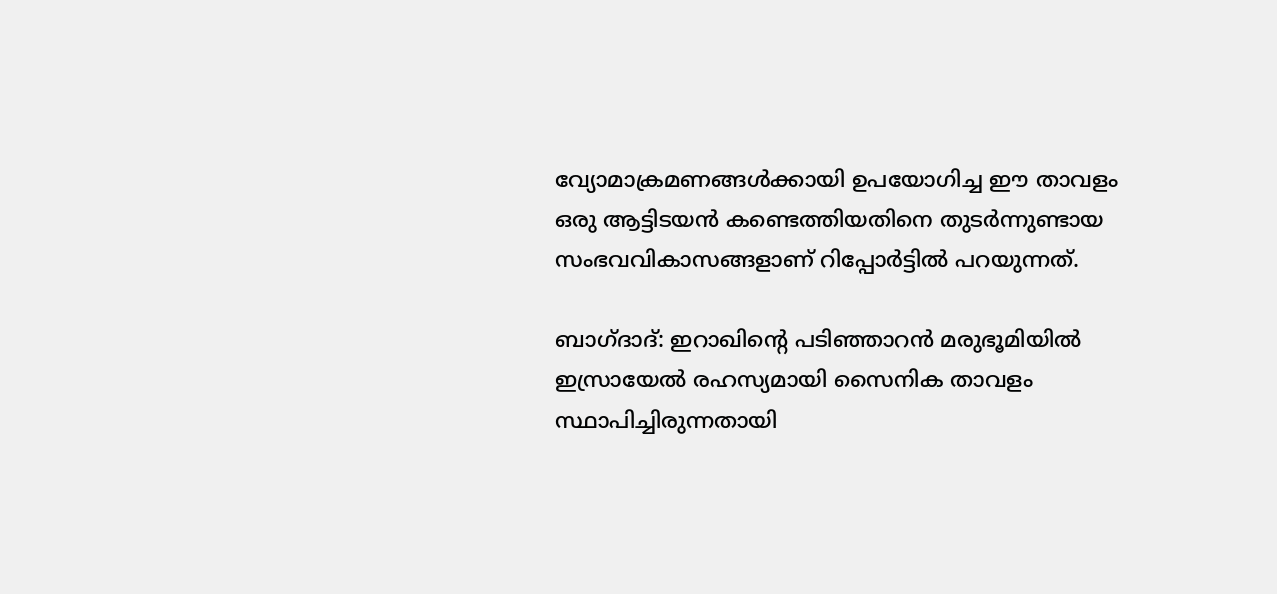വ്യോമാക്രമണങ്ങൾക്കായി ഉപയോഗിച്ച ഈ താവളം ഒരു ആട്ടിടയൻ കണ്ടെത്തിയതിനെ തുടർന്നുണ്ടായ സംഭവവികാസങ്ങളാണ് റിപ്പോർട്ടിൽ പറയുന്നത്.

ബാഗ്ദാദ്: ഇറാഖിന്റെ പടിഞ്ഞാറൻ മരുഭൂമിയിൽ ഇസ്രായേൽ രഹസ്യമായി സൈനിക താവളം സ്ഥാപിച്ചിരുന്നതായി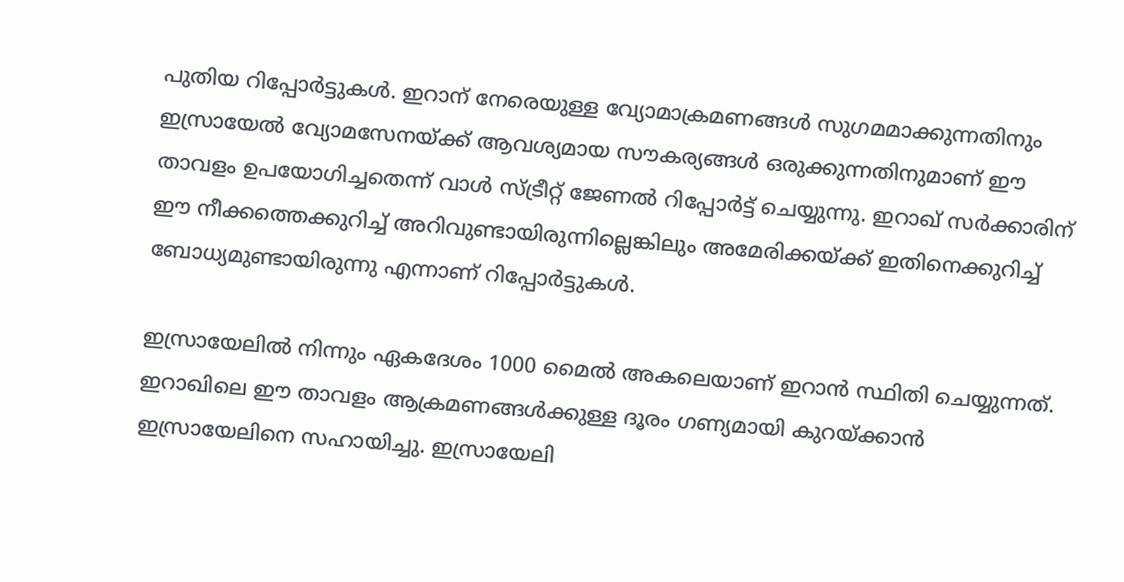പുതിയ റിപ്പോർട്ടുകൾ. ഇറാന് നേരെയുള്ള വ്യോമാക്രമണങ്ങൾ സുഗമമാക്കുന്നതിനും ഇസ്രായേൽ വ്യോമസേനയ്ക്ക് ആവശ്യമായ സൗകര്യങ്ങൾ ഒരുക്കുന്നതിനുമാണ് ഈ താവളം ഉപയോഗിച്ചതെന്ന് വാൾ സ്ട്രീറ്റ് ജേണൽ റിപ്പോർട്ട് ചെയ്യുന്നു. ഇറാഖ് സർക്കാരിന് ഈ നീക്കത്തെക്കുറിച്ച് അറിവുണ്ടായിരുന്നില്ലെങ്കിലും അമേരിക്കയ്ക്ക് ഇതിനെക്കുറിച്ച് ബോധ്യമുണ്ടായിരുന്നു എന്നാണ് റിപ്പോർട്ടുകൾ.

ഇസ്രായേലിൽ നിന്നും ഏകദേശം 1000 മൈൽ അകലെയാണ് ഇറാൻ സ്ഥിതി ചെയ്യുന്നത്. ഇറാഖിലെ ഈ താവളം ആക്രമണങ്ങൾക്കുള്ള ദൂരം ഗണ്യമായി കുറയ്ക്കാൻ ഇസ്രായേലിനെ സഹായിച്ചു. ഇസ്രായേലി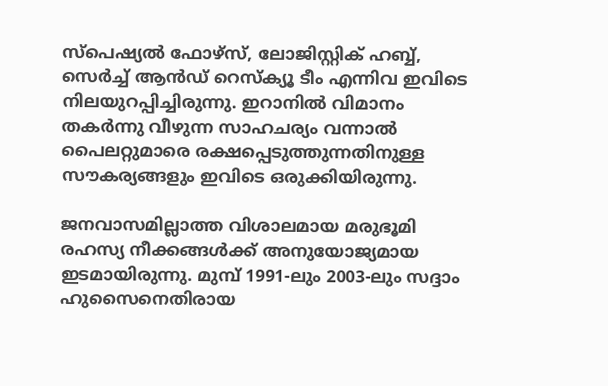സ്പെഷ്യൽ ഫോഴ്സ്, ലോജിസ്റ്റിക് ഹബ്ബ്, സെർച്ച് ആൻഡ് റെസ്ക്യൂ ടീം എന്നിവ ഇവിടെ നിലയുറപ്പിച്ചിരുന്നു. ഇറാനിൽ വിമാനം തകർന്നു വീഴുന്ന സാഹചര്യം വന്നാൽ പൈലറ്റുമാരെ രക്ഷപ്പെടുത്തുന്നതിനുള്ള സൗകര്യങ്ങളും ഇവിടെ ഒരുക്കിയിരുന്നു.

ജനവാസമില്ലാത്ത വിശാലമായ മരുഭൂമി രഹസ്യ നീക്കങ്ങൾക്ക് അനുയോജ്യമായ ഇടമായിരുന്നു. മുമ്പ് 1991-ലും 2003-ലും സദ്ദാം ഹുസൈനെതിരായ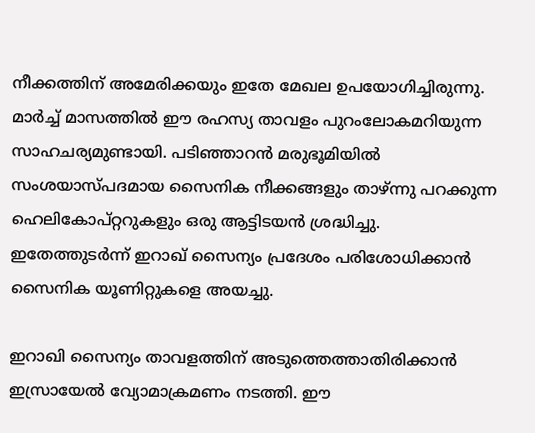നീക്കത്തിന് അമേരിക്കയും ഇതേ മേഖല ഉപയോഗിച്ചിരുന്നു. മാർച്ച് മാസത്തിൽ ഈ രഹസ്യ താവളം പുറംലോകമറിയുന്ന സാഹചര്യമുണ്ടായി. പടിഞ്ഞാറൻ മരുഭൂമിയിൽ സംശയാസ്പദമായ സൈനിക നീക്കങ്ങളും താഴ്ന്നു പറക്കുന്ന ഹെലികോപ്റ്ററുകളും ഒരു ആട്ടിടയൻ ശ്രദ്ധിച്ചു. ഇതേത്തുടർന്ന് ഇറാഖ് സൈന്യം പ്രദേശം പരിശോധിക്കാൻ സൈനിക യൂണിറ്റുകളെ അയച്ചു.

ഇറാഖി സൈന്യം താവളത്തിന് അടുത്തെത്താതിരിക്കാൻ ഇസ്രായേൽ വ്യോമാക്രമണം നടത്തി. ഈ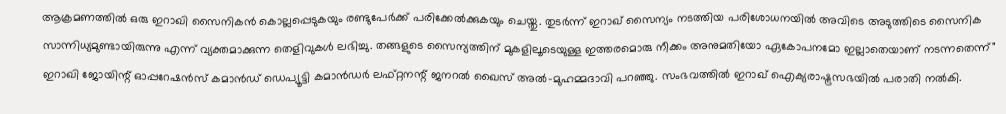ആക്രമണത്തിൽ ഒരു ഇറാഖി സൈനികൻ കൊല്ലപ്പെടുകയും രണ്ടുപേർക്ക് പരിക്കേൽക്കുകയും ചെയ്തു. തുടർന്ന് ഇറാഖ് സൈന്യം നടത്തിയ പരിശോധനയിൽ അവിടെ അടുത്തിടെ സൈനിക സാന്നിധ്യമുണ്ടായിരുന്നു എന്ന് വ്യക്തമാക്കുന്ന തെളിവുകൾ ലഭിച്ചു. തങ്ങളുടെ സൈന്യത്തിന് മുകളിലൂടെയുള്ള ഇത്തരമൊരു നീക്കം അനുമതിയോ ഏകോപനമോ ഇല്ലാതെയാണ് നടന്നതെന്ന്" ഇറാഖി ജോയിന്റ് ഓപ്പറേഷൻസ് കമാൻഡ് ഡെപ്യൂട്ടി കമാൻഡർ ലഫ്റ്റനന്റ് ജനറൽ ഖൈസ് അൽ-മുഹമ്മദാവി പറഞ്ഞു. സംഭവത്തിൽ ഇറാഖ് ഐക്യരാഷ്ട്രസഭയിൽ പരാതി നൽകി.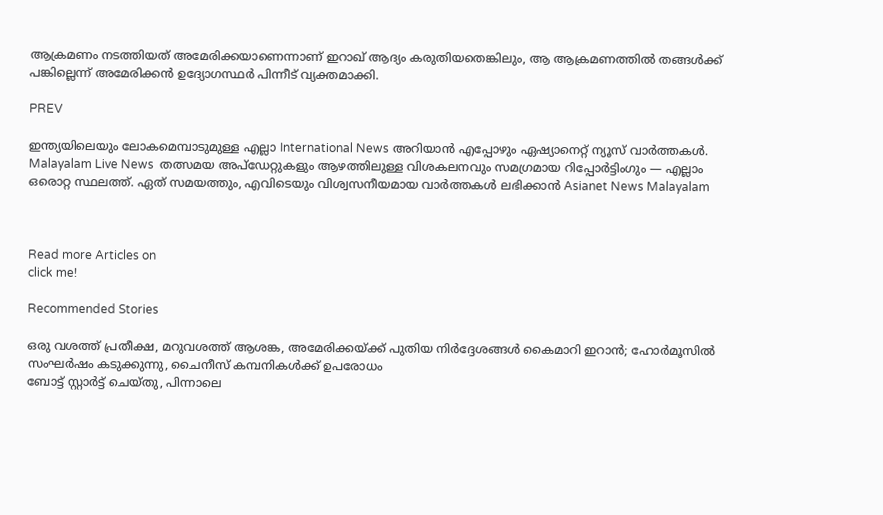ആക്രമണം നടത്തിയത് അമേരിക്കയാണെന്നാണ് ഇറാഖ് ആദ്യം കരുതിയതെങ്കിലും, ആ ആക്രമണത്തിൽ തങ്ങൾക്ക് പങ്കില്ലെന്ന് അമേരിക്കൻ ഉദ്യോഗസ്ഥർ പിന്നീട് വ്യക്തമാക്കി.

PREV

ഇന്ത്യയിലെയും ലോകമെമ്പാടുമുള്ള എല്ലാ International News അറിയാൻ എപ്പോഴും ഏഷ്യാനെറ്റ് ന്യൂസ് വാർത്തകൾ. Malayalam Live News  തത്സമയ അപ്‌ഡേറ്റുകളും ആഴത്തിലുള്ള വിശകലനവും സമഗ്രമായ റിപ്പോർട്ടിംഗും — എല്ലാം ഒരൊറ്റ സ്ഥലത്ത്. ഏത് സമയത്തും, എവിടെയും വിശ്വസനീയമായ വാർത്തകൾ ലഭിക്കാൻ Asianet News Malayalam



Read more Articles on
click me!

Recommended Stories

ഒരു വശത്ത് പ്രതീക്ഷ, മറുവശത്ത് ആശങ്ക, അമേരിക്കയ്ക്ക് പുതിയ നിർദ്ദേശങ്ങൾ കൈമാറി ഇറാൻ; ഹോർമൂസിൽ സംഘർഷം കടുക്കുന്നു, ചൈനീസ് കമ്പനികൾക്ക് ഉപരോധം
ബോട്ട് സ്റ്റാർട്ട് ചെയ്തു, പിന്നാലെ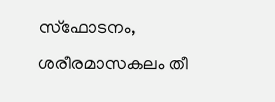സ്ഫോടനം, ശരീരമാസകലം തീ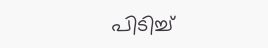പിടിച്ച്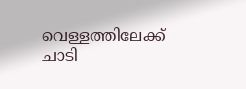വെള്ളത്തിലേക്ക് ചാടി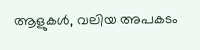ആളുകൾ, വലിയ അപകടം